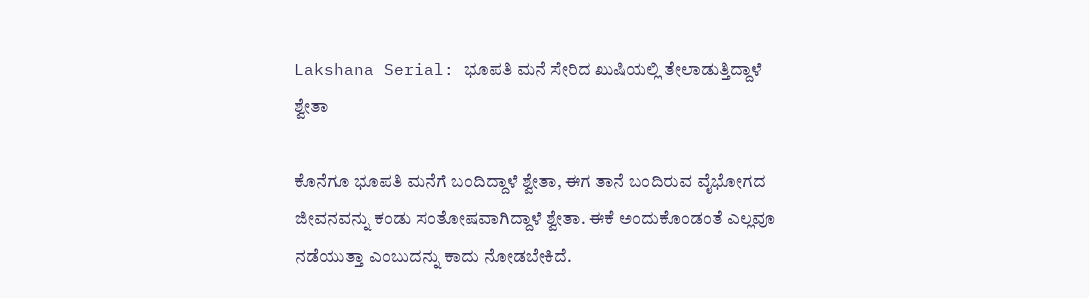Lakshana Serial: ಭೂಪತಿ ಮನೆ ಸೇರಿದ ಖುಷಿಯಲ್ಲಿ ತೇಲಾಡುತ್ತಿದ್ದಾಳೆ ಶ್ವೇತಾ

ಕೊನೆಗೂ ಭೂಪತಿ ಮನೆಗೆ ಬಂದಿದ್ದಾಳೆ ಶ್ವೇತಾ, ಈಗ ತಾನೆ ಬಂದಿರುವ ವೈಭೋಗದ ಜೀವನವನ್ನು ಕಂಡು ಸಂತೋಷವಾಗಿದ್ದಾಳೆ ಶ್ವೇತಾ. ಈಕೆ ಅಂದುಕೊಂಡಂತೆ ಎಲ್ಲವೂ ನಡೆಯುತ್ತಾ ಎಂಬುದನ್ನು ಕಾದು ನೋಡಬೇಕಿದೆ.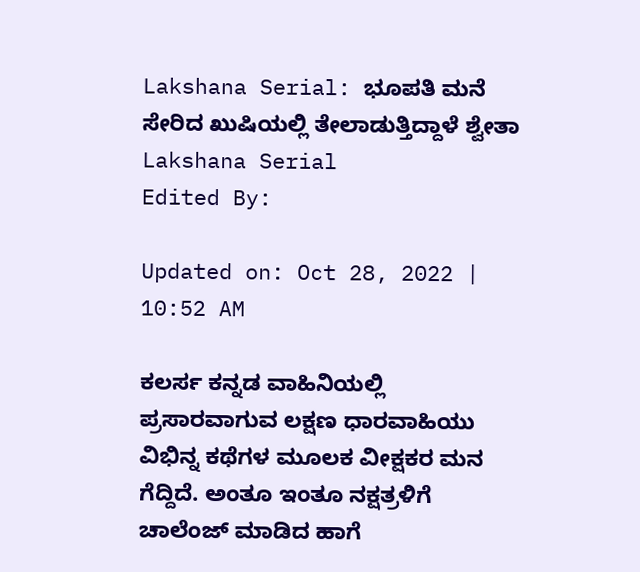Lakshana Serial: ಭೂಪತಿ ಮನೆ ಸೇರಿದ ಖುಷಿಯಲ್ಲಿ ತೇಲಾಡುತ್ತಿದ್ದಾಳೆ ಶ್ವೇತಾ
Lakshana Serial
Edited By:

Updated on: Oct 28, 2022 | 10:52 AM

ಕಲರ್ಸ ಕನ್ನಡ ವಾಹಿನಿಯಲ್ಲಿ ಪ್ರಸಾರವಾಗುವ ಲಕ್ಷಣ ಧಾರವಾಹಿಯು ವಿಭಿನ್ನ ಕಥೆಗಳ ಮೂಲಕ ವೀಕ್ಷಕರ ಮನ ಗೆದ್ದಿದೆ. ಅಂತೂ ಇಂತೂ ನಕ್ಷತ್ರಳಿಗೆ ಚಾಲೆಂಜ್ ಮಾಡಿದ ಹಾಗೆ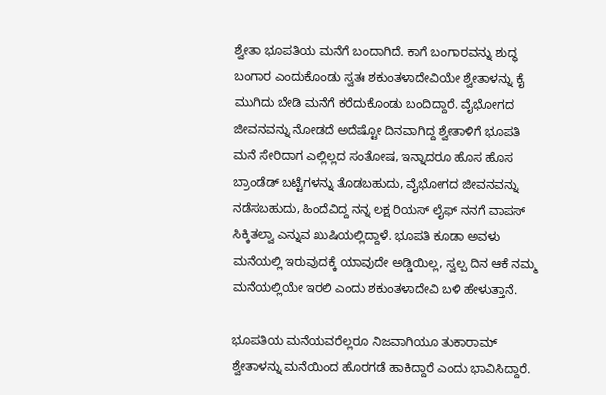ಶ್ವೇತಾ ಭೂಪತಿಯ ಮನೆಗೆ ಬಂದಾಗಿದೆ. ಕಾಗೆ ಬಂಗಾರವನ್ನು ಶುದ್ಧ ಬಂಗಾರ ಎಂದುಕೊಂಡು ಸ್ವತಃ ಶಕುಂತಳಾದೇವಿಯೇ ಶ್ವೇತಾಳನ್ನು ಕೈ ಮುಗಿದು ಬೇಡಿ ಮನೆಗೆ ಕರೆದುಕೊಂಡು ಬಂದಿದ್ದಾರೆ. ವೈಭೋಗದ ಜೀವನವನ್ನು ನೋಡದೆ ಅದೆಷ್ಟೋ ದಿನವಾಗಿದ್ದ ಶ್ವೇತಾಳಿಗೆ ಭೂಪತಿ ಮನೆ ಸೇರಿದಾಗ ಎಲ್ಲಿಲ್ಲದ ಸಂತೋಷ, ಇನ್ನಾದರೂ ಹೊಸ ಹೊಸ ಬ್ರಾಂಡೆಡ್ ಬಟ್ಟೆಗಳನ್ನು ತೊಡಬಹುದು, ವೈಭೋಗದ ಜೀವನವನ್ನು ನಡೆಸಬಹುದು, ಹಿಂದೆವಿದ್ದ ನನ್ನ ಲಕ್ಷ ರಿಯಸ್ ಲೈಫ್ ನನಗೆ ವಾಪಸ್ ಸಿಕ್ಕಿತಲ್ವಾ ಎನ್ನುವ ಖುಷಿಯಲ್ಲಿದ್ದಾಳೆ. ಭೂಪತಿ ಕೂಡಾ ಅವಳು ಮನೆಯಲ್ಲಿ ಇರುವುದಕ್ಕೆ ಯಾವುದೇ ಅಡ್ಡಿಯಿಲ್ಲ, ಸ್ವಲ್ಪ ದಿನ ಆಕೆ ನಮ್ಮ ಮನೆಯಲ್ಲಿಯೇ ಇರಲಿ ಎಂದು ಶಕುಂತಳಾದೇವಿ ಬಳಿ ಹೇಳುತ್ತಾನೆ.

ಭೂಪತಿಯ ಮನೆಯವರೆಲ್ಲರೂ ನಿಜವಾಗಿಯೂ ತುಕಾರಾಮ್ ಶ್ವೇತಾಳನ್ನು ಮನೆಯಿಂದ ಹೊರಗಡೆ ಹಾಕಿದ್ದಾರೆ ಎಂದು ಭಾವಿಸಿದ್ದಾರೆ.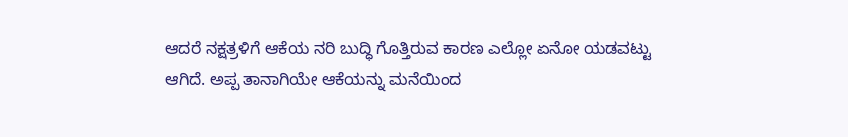ಆದರೆ ನಕ್ಷತ್ರಳಿಗೆ ಆಕೆಯ ನರಿ ಬುದ್ಧಿ ಗೊತ್ತಿರುವ ಕಾರಣ ಎಲ್ಲೋ ಏನೋ ಯಡವಟ್ಟು ಆಗಿದೆ. ಅಪ್ಪ ತಾನಾಗಿಯೇ ಆಕೆಯನ್ನು ಮನೆಯಿಂದ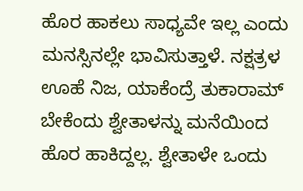ಹೊರ ಹಾಕಲು ಸಾಧ್ಯವೇ ಇಲ್ಲ ಎಂದು ಮನಸ್ಸಿನಲ್ಲೇ ಭಾವಿಸುತ್ತಾಳೆ. ನಕ್ಷತ್ರಳ ಊಹೆ ನಿಜ, ಯಾಕೆಂದ್ರೆ ತುಕಾರಾಮ್ ಬೇಕೆಂದು ಶ್ವೇತಾಳನ್ನು ಮನೆಯಿಂದ ಹೊರ ಹಾಕಿದ್ದಲ್ಲ. ಶ್ವೇತಾಳೇ ಒಂದು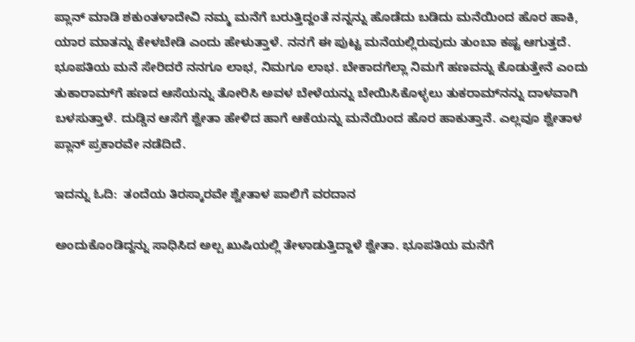ಪ್ಲಾನ್ ಮಾಡಿ ಶಕುಂತಳಾದೇವಿ ನಮ್ಮ ಮನೆಗೆ ಬರುತ್ತಿದ್ದಂತೆ ನನ್ನನ್ನು ಹೊಡೆದು ಬಡಿದು ಮನೆಯಿಂದ ಹೊರ ಹಾಕಿ, ಯಾರ ಮಾತನ್ನು ಕೇಳಬೇಡಿ ಎಂದು ಹೇಳುತ್ತಾಳೆ. ನನಗೆ ಈ ಪುಟ್ಟ ಮನೆಯಲ್ಲಿರುವುದು ತುಂಬಾ ಕಷ್ಟ ಆಗುತ್ತದೆ. ಭೂಪತಿಯ ಮನೆ ಸೇರಿದರೆ ನನಗೂ ಲಾಭ, ನಿಮಗೂ ಲಾಭ. ಬೇಕಾದಗೆಲ್ಲಾ ನಿಮಗೆ ಹಣವನ್ನು ಕೊಡುತ್ತೇನೆ ಎಂದು ತುಕಾರಾಮ್‌ಗೆ ಹಣದ ಆಸೆಯನ್ನು ತೋರಿಸಿ ಅವಳ ಬೇಳೆಯನ್ನು ಬೇಯಿಸಿಕೊಳ್ಳಲು ತುಕರಾಮ್‌ನನ್ನು ದಾಳವಾಗಿ ಬಳಸುತ್ತಾಳೆ. ದುಡ್ಡಿನ ಆಸೆಗೆ ಶ್ವೇತಾ ಹೇಳಿದ ಹಾಗೆ ಆಕೆಯನ್ನು ಮನೆಯಿಂದ ಹೊರ ಹಾಕುತ್ತಾನೆ. ಎಲ್ಲವೂ ಶ್ವೇತಾಳ ಪ್ಲಾನ್ ಪ್ರಕಾರವೇ ನಡೆದಿದೆ.

ಇದನ್ನು ಓದಿ:  ತಂದೆಯ ತಿರಸ್ಕಾರವೇ ಶ್ವೇತಾಳ ಪಾಲಿಗೆ ವರದಾನ

ಅಂದುಕೊಂಡಿದ್ದನ್ನು ಸಾಧಿಸಿದ ಅಲ್ಪ ಖುಷಿಯಲ್ಲಿ ತೇಳಾಡುತ್ತಿದ್ದಾಳೆ ಶ್ವೇತಾ. ಭೂಪತಿಯ ಮನೆಗೆ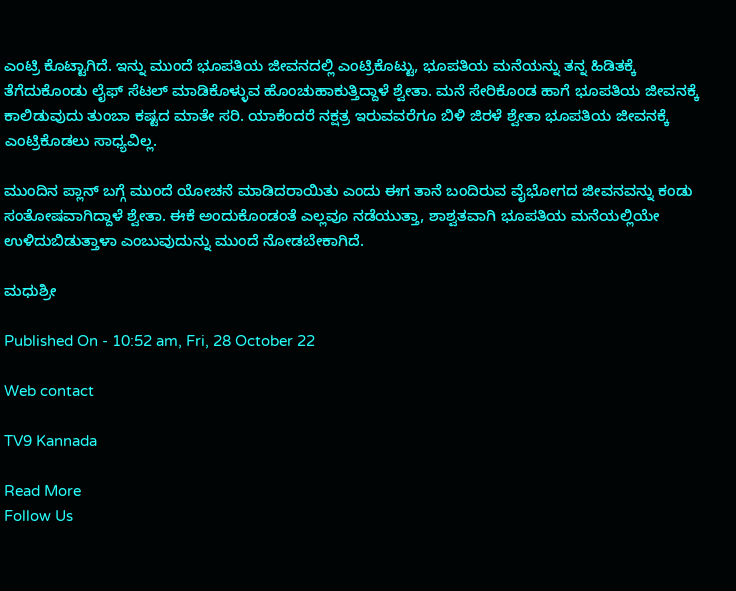ಎಂಟ್ರಿ ಕೊಟ್ಟಾಗಿದೆ. ಇನ್ನು ಮುಂದೆ ಭೂಪತಿಯ ಜೀವನದಲ್ಲಿ ಎಂಟ್ರಿಕೊಟ್ಟು, ಭೂಪತಿಯ ಮನೆಯನ್ನು ತನ್ನ ಹಿಡಿತಕ್ಕೆ ತೆಗೆದುಕೊಂಡು ಲೈಫ್ ಸೆಟಲ್ ಮಾಡಿಕೊಳ್ಳುವ ಹೊಂಚುಹಾಕುತ್ತಿದ್ದಾಳೆ ಶ್ವೇತಾ. ಮನೆ ಸೇರಿಕೊಂಡ ಹಾಗೆ ಭೂಪತಿಯ ಜೀವನಕ್ಕೆ ಕಾಲಿಡುವುದು ತುಂಬಾ ಕಷ್ಟದ ಮಾತೇ ಸರಿ. ಯಾಕೆಂದರೆ ನಕ್ಷತ್ರ ಇರುವವರೆಗೂ ಬಿಳಿ ಜಿರಳೆ ಶ್ವೇತಾ ಭೂಪತಿಯ ಜೀವನಕ್ಕೆ ಎಂಟ್ರಿಕೊಡಲು ಸಾಧ್ಯವಿಲ್ಲ.

ಮುಂದಿನ ಪ್ಲಾನ್ ಬಗ್ಗೆ ಮುಂದೆ ಯೋಚನೆ ಮಾಡಿದರಾಯಿತು ಎಂದು ಈಗ ತಾನೆ ಬಂದಿರುವ ವೈಭೋಗದ ಜೀವನವನ್ನು ಕಂಡು ಸಂತೋಷವಾಗಿದ್ದಾಳೆ ಶ್ವೇತಾ. ಈಕೆ ಅಂದುಕೊಂಡಂತೆ ಎಲ್ಲವೂ ನಡೆಯುತ್ತಾ, ಶಾಶ್ವತವಾಗಿ ಭೂಪತಿಯ ಮನೆಯಲ್ಲಿಯೇ ಉಳಿದುಬಿಡುತ್ತಾಳಾ ಎಂಬುವುದುನ್ನು ಮುಂದೆ ನೋಡಬೇಕಾಗಿದೆ.

ಮಧುಶ್ರೀ

Published On - 10:52 am, Fri, 28 October 22

Web contact

TV9 Kannada

Read More
Follow Us